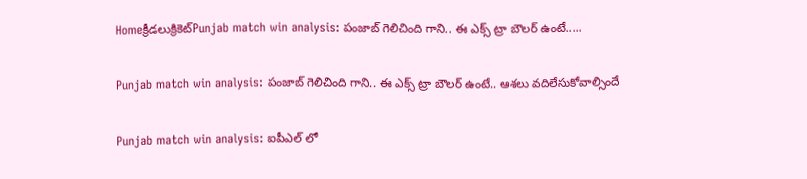Homeక్రీడలుక్రికెట్‌Punjab match win analysis: పంజాబ్ గెలిచింది గాని.. ఈ ఎక్స్ ట్రా బౌలర్ ఉంటే.....

Punjab match win analysis: పంజాబ్ గెలిచింది గాని.. ఈ ఎక్స్ ట్రా బౌలర్ ఉంటే.. ఆశలు వదిలేసుకోవాల్సిందే

Punjab match win analysis: ఐపీఎల్ లో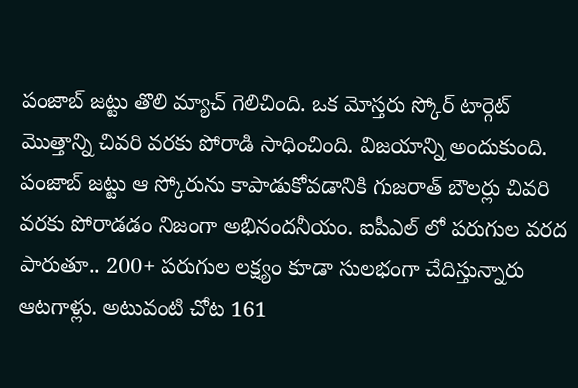పంజాబ్ జట్టు తొలి మ్యాచ్ గెలిచింది. ఒక మోస్తరు స్కోర్ టార్గెట్ మొత్తాన్ని చివరి వరకు పోరాడి సాధించింది. విజయాన్ని అందుకుంది. పంజాబ్ జట్టు ఆ స్కోరును కాపాడుకోవడానికి గుజరాత్ బౌలర్లు చివరి వరకు పోరాడడం నిజంగా అభినందనీయం. ఐపీఎల్ లో పరుగుల వరద పారుతూ.. 200+ పరుగుల లక్ష్యం కూడా సులభంగా చేదిస్తున్నారు ఆటగాళ్లు. అటువంటి చోట 161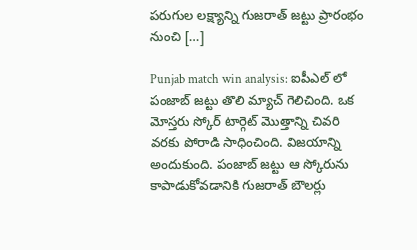పరుగుల లక్ష్యాన్ని గుజరాత్ జట్టు ప్రారంభం నుంచి […]

Punjab match win analysis: ఐపీఎల్ లో పంజాబ్ జట్టు తొలి మ్యాచ్ గెలిచింది. ఒక మోస్తరు స్కోర్ టార్గెట్ మొత్తాన్ని చివరి వరకు పోరాడి సాధించింది. విజయాన్ని అందుకుంది. పంజాబ్ జట్టు ఆ స్కోరును కాపాడుకోవడానికి గుజరాత్ బౌలర్లు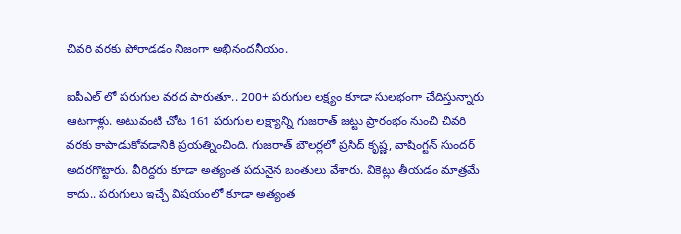చివరి వరకు పోరాడడం నిజంగా అభినందనీయం.

ఐపీఎల్ లో పరుగుల వరద పారుతూ.. 200+ పరుగుల లక్ష్యం కూడా సులభంగా చేదిస్తున్నారు ఆటగాళ్లు. అటువంటి చోట 161 పరుగుల లక్ష్యాన్ని గుజరాత్ జట్టు ప్రారంభం నుంచి చివరి వరకు కాపాడుకోవడానికి ప్రయత్నించింది. గుజరాత్ బౌలర్లలో ప్రసిద్ కృష్ణ, వాషింగ్టన్ సుందర్ అదరగొట్టారు. వీరిద్దరు కూడా అత్యంత పదునైన బంతులు వేశారు. వికెట్లు తీయడం మాత్రమే కాదు.. పరుగులు ఇచ్చే విషయంలో కూడా అత్యంత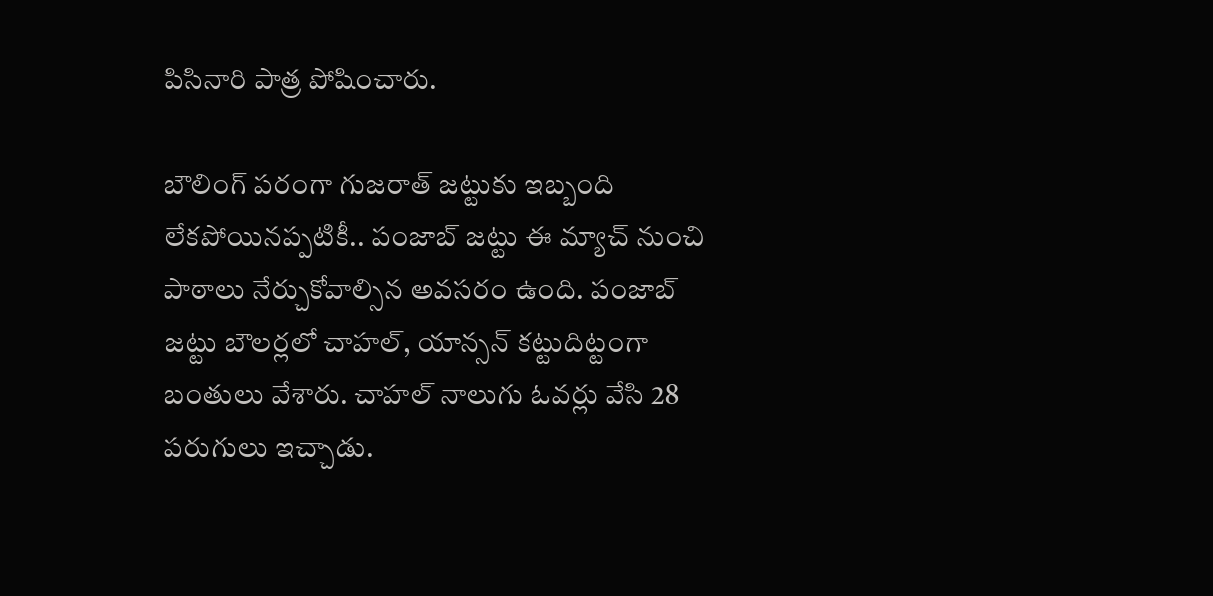పిసినారి పాత్ర పోషించారు.

బౌలింగ్ పరంగా గుజరాత్ జట్టుకు ఇబ్బంది లేకపోయినప్పటికీ.. పంజాబ్ జట్టు ఈ మ్యాచ్ నుంచి పాఠాలు నేర్చుకోవాల్సిన అవసరం ఉంది. పంజాబ్ జట్టు బౌలర్లలో చాహల్, యాన్సన్ కట్టుదిట్టంగా బంతులు వేశారు. చాహల్ నాలుగు ఓవర్లు వేసి 28 పరుగులు ఇచ్చాడు.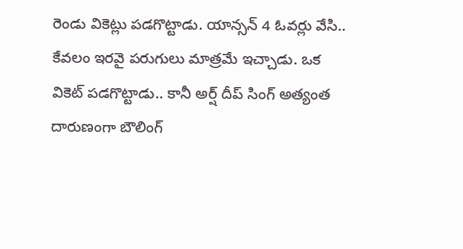రెండు వికెట్లు పడగొట్టాడు. యాన్సన్ 4 ఓవర్లు వేసి.. కేవలం ఇరవై పరుగులు మాత్రమే ఇచ్చాడు. ఒక వికెట్ పడగొట్టాడు.. కానీ అర్ష్ దీప్ సింగ్ అత్యంత దారుణంగా బౌలింగ్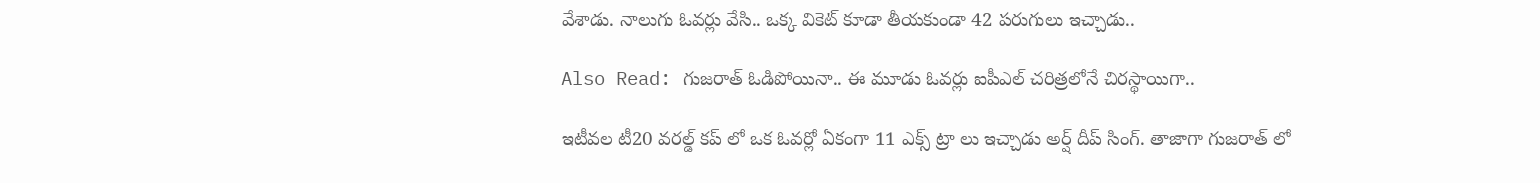వేశాడు. నాలుగు ఓవర్లు వేసి.. ఒక్క వికెట్ కూడా తీయకుండా 42 పరుగులు ఇచ్చాడు..

Also Read: గుజరాత్ ఓడిపోయినా.. ఈ మూడు ఓవర్లు ఐపీఎల్ చరిత్రలోనే చిరస్థాయిగా..

ఇటీవల టీ20 వరల్డ్ కప్ లో ఒక ఓవర్లో ఏకంగా 11 ఎక్స్ ట్రా లు ఇచ్చాడు అర్ష్ దీప్ సింగ్. తాజాగా గుజరాత్ లో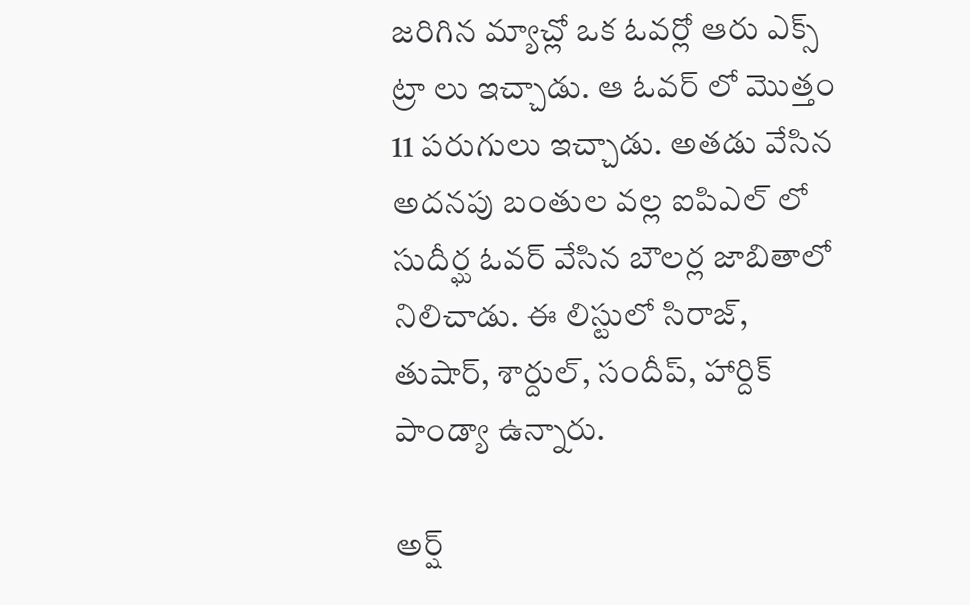జరిగిన మ్యాచ్లో ఒక ఓవర్లో ఆరు ఎక్స్ ట్రా లు ఇచ్చాడు. ఆ ఓవర్ లో మొత్తం 11 పరుగులు ఇచ్చాడు. అతడు వేసిన అదనపు బంతుల వల్ల ఐపిఎల్ లో సుదీర్ఘ ఓవర్ వేసిన బౌలర్ల జాబితాలో నిలిచాడు. ఈ లిస్టులో సిరాజ్, తుషార్, శార్దుల్, సందీప్, హార్దిక్ పాండ్యా ఉన్నారు.

అర్ష్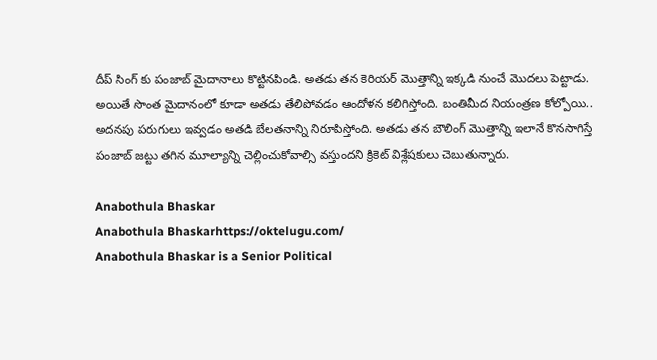దీప్ సింగ్ కు పంజాబ్ మైదానాలు కొట్టినపిండి. అతడు తన కెరియర్ మొత్తాన్ని ఇక్కడి నుంచే మొదలు పెట్టాడు. అయితే సొంత మైదానంలో కూడా అతడు తేలిపోవడం ఆందోళన కలిగిస్తోంది. బంతిమీద నియంత్రణ కోల్పోయి.. అదనపు పరుగులు ఇవ్వడం అతడి బేలతనాన్ని నిరూపిస్తోంది. అతడు తన బౌలింగ్ మొత్తాన్ని ఇలానే కొనసాగిస్తే పంజాబ్ జట్టు తగిన మూల్యాన్ని చెల్లించుకోవాల్సి వస్తుందని క్రికెట్ విశ్లేషకులు చెబుతున్నారు.

Anabothula Bhaskar
Anabothula Bhaskarhttps://oktelugu.com/
Anabothula Bhaskar is a Senior Political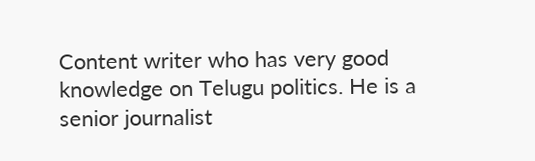Content writer who has very good knowledge on Telugu politics. He is a senior journalist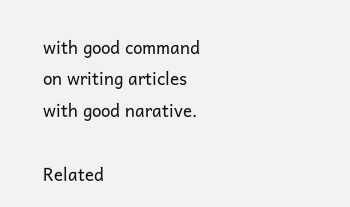with good command on writing articles with good narative.

Related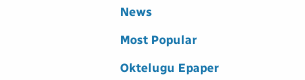News

Most Popular

Oktelugu Epaper